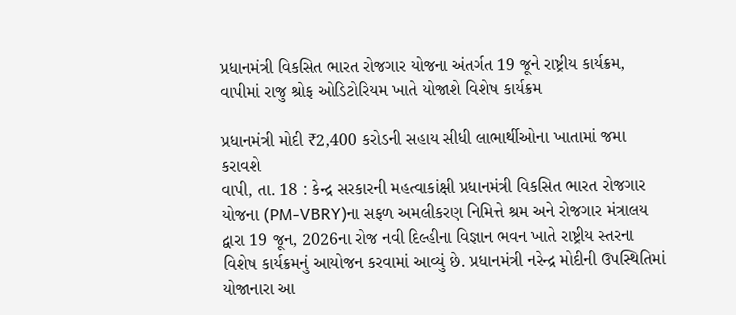પ્રધાનમંત્રી વિકસિત ભારત રોજગાર યોજના અંતર્ગત 19 જૂને રાષ્ટ્રીય કાર્યક્રમ, વાપીમાં રાજુ શ્રોફ ઓડિટોરિયમ ખાતે યોજાશે વિશેષ કાર્યક્રમ

પ્રધાનમંત્રી મોદી ₹2,400 કરોડની સહાય સીધી લાભાર્થીઓના ખાતામાં જમા કરાવશે
વાપી, તા. 18 : કેન્દ્ર સરકારની મહત્વાકાંક્ષી પ્રધાનમંત્રી વિકસિત ભારત રોજગાર યોજના (PM-VBRY)ના સફળ અમલીકરણ નિમિત્તે શ્રમ અને રોજગાર મંત્રાલય દ્વારા 19 જૂન, 2026ના રોજ નવી દિલ્હીના વિજ્ઞાન ભવન ખાતે રાષ્ટ્રીય સ્તરના વિશેષ કાર્યક્રમનું આયોજન કરવામાં આવ્યું છે. પ્રધાનમંત્રી નરેન્દ્ર મોદીની ઉપસ્થિતિમાં યોજાનારા આ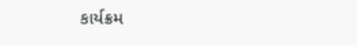કાર્યક્રમ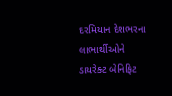દરમિયાન દેશભરના લાભાર્થીઓને ડાયરેક્ટ બેનિફિટ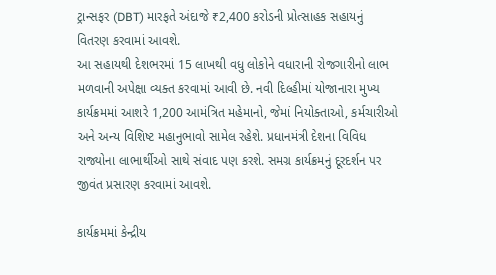ટ્રાન્સફર (DBT) મારફતે અંદાજે ₹2,400 કરોડની પ્રોત્સાહક સહાયનું વિતરણ કરવામાં આવશે.
આ સહાયથી દેશભરમાં 15 લાખથી વધુ લોકોને વધારાની રોજગારીનો લાભ મળવાની અપેક્ષા વ્યક્ત કરવામાં આવી છે. નવી દિલ્હીમાં યોજાનારા મુખ્ય કાર્યક્રમમાં આશરે 1,200 આમંત્રિત મહેમાનો, જેમાં નિયોક્તાઓ, કર્મચારીઓ અને અન્ય વિશિષ્ટ મહાનુભાવો સામેલ રહેશે. પ્રધાનમંત્રી દેશના વિવિધ રાજ્યોના લાભાર્થીઓ સાથે સંવાદ પણ કરશે. સમગ્ર કાર્યક્રમનું દૂરદર્શન પર જીવંત પ્રસારણ કરવામાં આવશે.

કાર્યક્રમમાં કેન્દ્રીય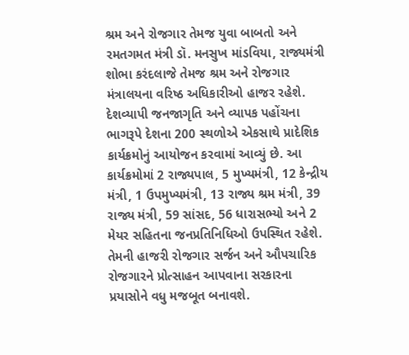શ્રમ અને રોજગાર તેમજ યુવા બાબતો અને રમતગમત મંત્રી ડૉ. મનસુખ માંડવિયા, રાજ્યમંત્રી શોભા કરંદલાજે તેમજ શ્રમ અને રોજગાર મંત્રાલયના વરિષ્ઠ અધિકારીઓ હાજર રહેશે.
દેશવ્યાપી જનજાગૃતિ અને વ્યાપક પહોંચના ભાગરૂપે દેશના 200 સ્થળોએ એકસાથે પ્રાદેશિક કાર્યક્રમોનું આયોજન કરવામાં આવ્યું છે. આ કાર્યક્રમોમાં 2 રાજ્યપાલ, 5 મુખ્યમંત્રી, 12 કેન્દ્રીય મંત્રી, 1 ઉપમુખ્યમંત્રી, 13 રાજ્ય શ્રમ મંત્રી, 39 રાજ્ય મંત્રી, 59 સાંસદ, 56 ધારાસભ્યો અને 2 મેયર સહિતના જનપ્રતિનિધિઓ ઉપસ્થિત રહેશે. તેમની હાજરી રોજગાર સર્જન અને ઔપચારિક રોજગારને પ્રોત્સાહન આપવાના સરકારના પ્રયાસોને વધુ મજબૂત બનાવશે.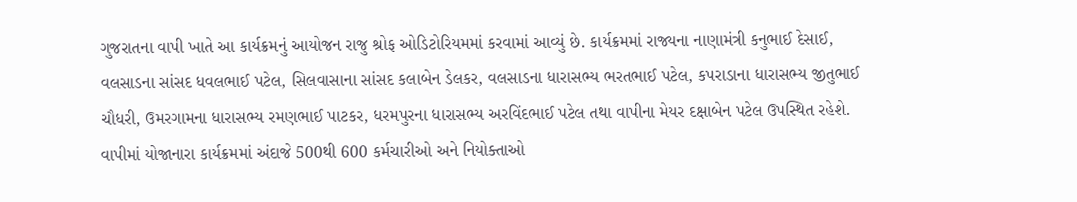ગુજરાતના વાપી ખાતે આ કાર્યક્રમનું આયોજન રાજુ શ્રોફ ઓડિટોરિયમમાં કરવામાં આવ્યું છે. કાર્યક્રમમાં રાજ્યના નાણામંત્રી કનુભાઈ દેસાઈ, વલસાડના સાંસદ ધવલભાઈ પટેલ, સિલવાસાના સાંસદ કલાબેન ડેલકર, વલસાડના ધારાસભ્ય ભરતભાઈ પટેલ, કપરાડાના ધારાસભ્ય જીતુભાઈ ચૌધરી, ઉમરગામના ધારાસભ્ય રમણભાઈ પાટકર, ધરમપુરના ધારાસભ્ય અરવિંદભાઈ પટેલ તથા વાપીના મેયર દક્ષાબેન પટેલ ઉપસ્થિત રહેશે.
વાપીમાં યોજાનારા કાર્યક્રમમાં અંદાજે 500થી 600 કર્મચારીઓ અને નિયોક્તાઓ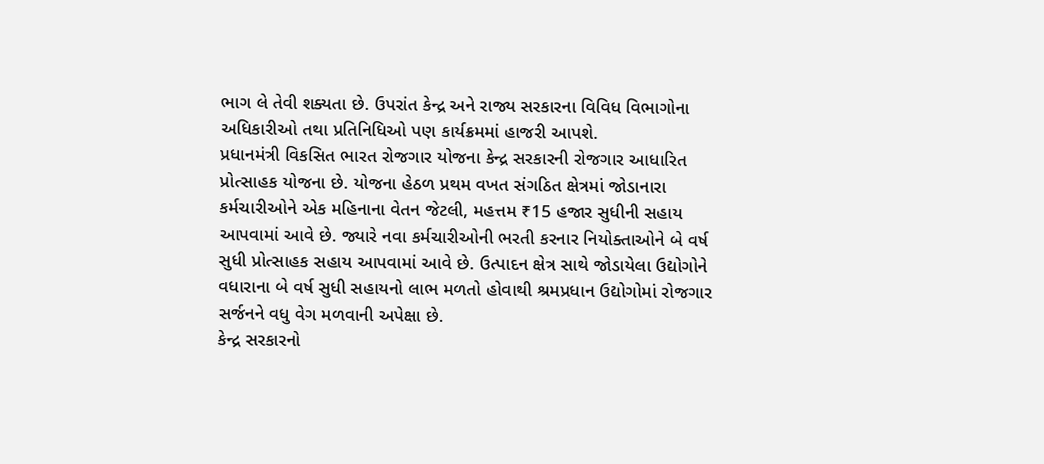ભાગ લે તેવી શક્યતા છે. ઉપરાંત કેન્દ્ર અને રાજ્ય સરકારના વિવિધ વિભાગોના અધિકારીઓ તથા પ્રતિનિધિઓ પણ કાર્યક્રમમાં હાજરી આપશે.
પ્રધાનમંત્રી વિકસિત ભારત રોજગાર યોજના કેન્દ્ર સરકારની રોજગાર આધારિત પ્રોત્સાહક યોજના છે. યોજના હેઠળ પ્રથમ વખત સંગઠિત ક્ષેત્રમાં જોડાનારા કર્મચારીઓને એક મહિનાના વેતન જેટલી, મહત્તમ ₹15 હજાર સુધીની સહાય આપવામાં આવે છે. જ્યારે નવા કર્મચારીઓની ભરતી કરનાર નિયોક્તાઓને બે વર્ષ સુધી પ્રોત્સાહક સહાય આપવામાં આવે છે. ઉત્પાદન ક્ષેત્ર સાથે જોડાયેલા ઉદ્યોગોને વધારાના બે વર્ષ સુધી સહાયનો લાભ મળતો હોવાથી શ્રમપ્રધાન ઉદ્યોગોમાં રોજગાર સર્જનને વધુ વેગ મળવાની અપેક્ષા છે.
કેન્દ્ર સરકારનો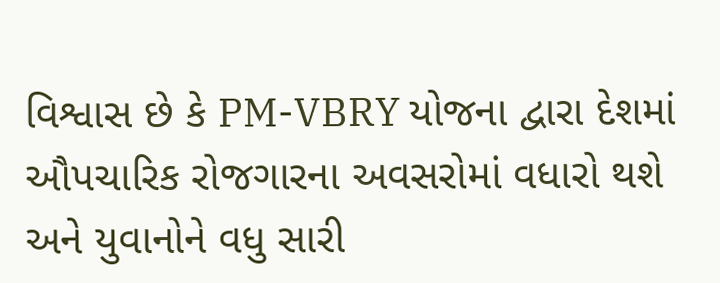વિશ્વાસ છે કે PM-VBRY યોજના દ્વારા દેશમાં ઔપચારિક રોજગારના અવસરોમાં વધારો થશે અને યુવાનોને વધુ સારી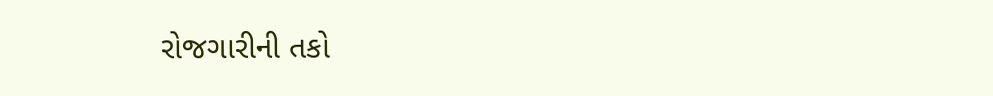રોજગારીની તકો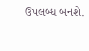ઉપલબ્ધ બનશે.